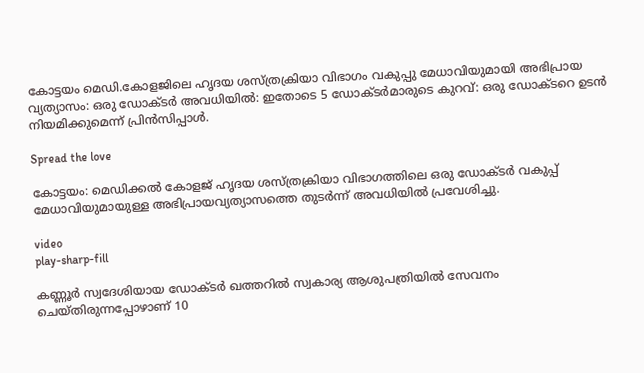കോട്ടയം മെഡി.കോളജിലെ ഹൃദയ ശസ്ത്രക്രിയാ വിഭാഗം വകുപ്പു മേധാവിയുമായി അഭിപ്രായ വ്യത്യാസം: ഒരു ഡോക്ടർ അവധിയിൽ: ഇതോടെ 5 ഡോക്ടർമാരുടെ കുറവ്: ഒരു ഡോക്ടറെ ഉടൻ നിയമിക്കുമെന്ന് പ്രിൻസിപ്പാൾ.

Spread the love

കോട്ടയം: മെഡിക്കൽ കോളജ് ഹൃദയ ശസ്ത്രക്രിയാ വിഭാഗത്തിലെ ഒരു ഡോക്ടർ വകുപ്പ് മേധാവിയുമായുള്ള അഭിപ്രായവ്യത്യാസത്തെ തുടർന്ന് അവധിയിൽ പ്രവേശിച്ചു.

video
play-sharp-fill

കണ്ണൂർ സ്വദേശിയായ ഡോക്ടർ ഖത്തറിൽ സ്വകാര്യ ആശുപത്രിയിൽ സേവനം ചെയ്തിരുന്നപ്പോഴാണ് 10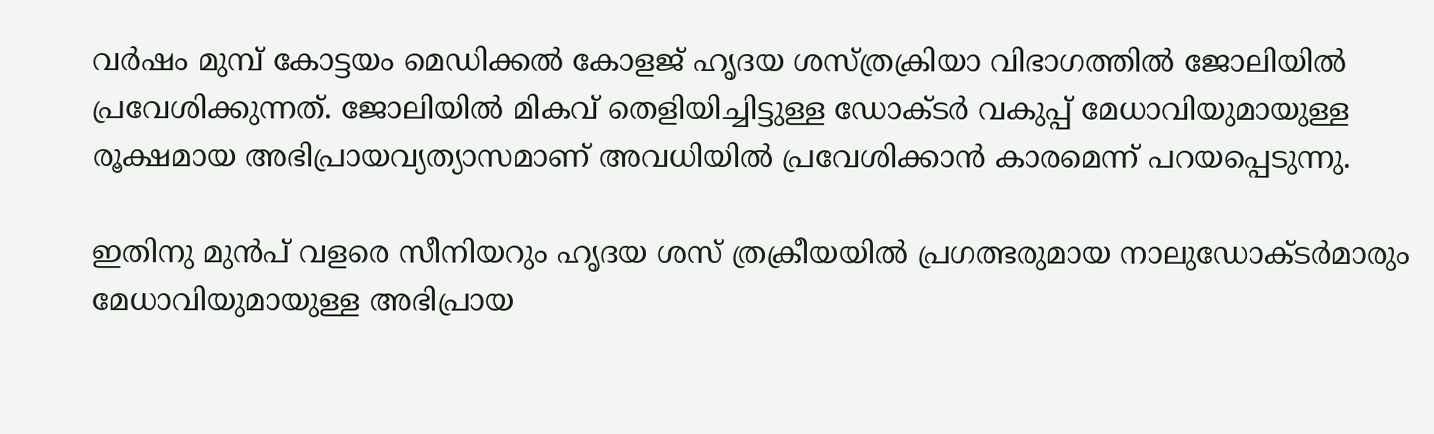വർഷം മുമ്പ് കോട്ടയം മെഡിക്കൽ കോളജ് ഹൃദയ ശസ്ത്രക്രിയാ വിഭാഗത്തിൽ ജോലിയിൽ പ്രവേശിക്കുന്നത്. ജോലിയിൽ മികവ് തെളിയിച്ചിട്ടുള്ള ഡോക്ടർ വകുപ്പ് മേധാവിയുമായുള്ള രൂക്ഷമായ അഭിപ്രായവ്യത്യാസമാണ് അവധിയിൽ പ്രവേശിക്കാൻ കാരമെന്ന് പറയപ്പെടുന്നു.

ഇതിനു മുൻപ് വളരെ സീനിയറും ഹൃദയ ശസ് ത്രക്രീയയിൽ പ്രഗത്ഭരുമായ നാലുഡോക്ടർമാരും മേധാവിയുമായുള്ള അഭിപ്രായ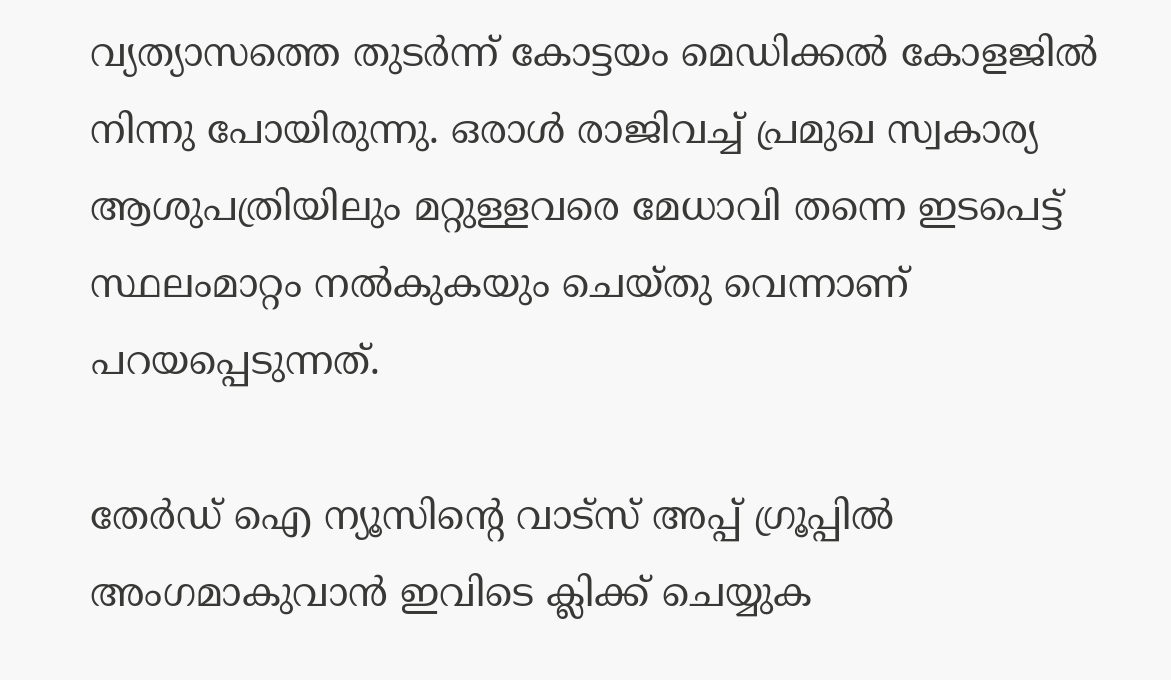വ്യത്യാസത്തെ തുടർന്ന് കോട്ടയം മെഡിക്കൽ കോളജിൽ നിന്നു പോയിരുന്നു. ഒരാൾ രാജിവച്ച് പ്രമുഖ സ്വകാര്യ ആശുപത്രിയിലും മറ്റുള്ളവരെ മേധാവി തന്നെ ഇടപെട്ട് സ്ഥലംമാറ്റം നൽകുകയും ചെയ്തു വെന്നാണ് പറയപ്പെടുന്നത്.

തേർഡ് ഐ ന്യൂസിന്റെ വാട്സ് അപ്പ് ഗ്രൂപ്പിൽ അംഗമാകുവാൻ ഇവിടെ ക്ലിക്ക് ചെയ്യുക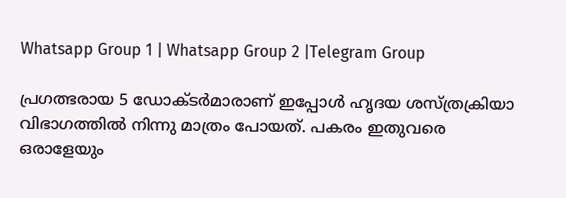Whatsapp Group 1 | Whatsapp Group 2 |Telegram Group

പ്രഗത്ഭരായ 5 ഡോക്ടർമാരാണ് ഇപ്പോൾ ഹൃദയ ശസ്ത്രക്രിയാ വിഭാഗത്തിൽ നിന്നു മാത്രം പോയത്. പകരം ഇതുവരെ ഒരാളേയും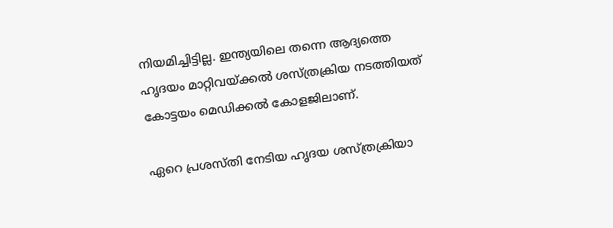നിയമിച്ചിട്ടില്ല. ഇന്ത്യയിലെ തന്നെ ആദ്യത്തെ ഹൃദയം മാറ്റിവയ്ക്കൽ ശസ്ത്രക്രിയ നടത്തിയത് കോട്ടയം മെഡിക്കൽ കോളജിലാണ്.

ഏറെ പ്രശസ്തി നേടിയ ഹൃദയ ശസ്ത്രക്രിയാ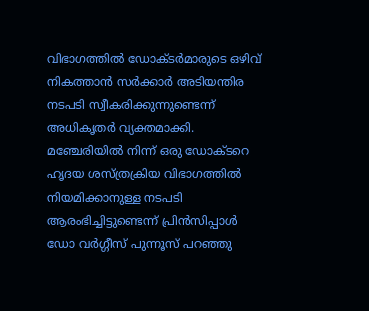വിഭാഗത്തിൽ ഡോക്ടർമാരുടെ ഒഴിവ് നികത്താൻ സർക്കാർ അടിയന്തിര നടപടി സ്വീകരിക്കുന്നുണ്ടെന്ന് അധികൃതർ വ്യക്തമാക്കി. മഞ്ചേരിയിൽ നിന്ന് ഒരു ഡോക്ടറെ ഹൃദയ ശസ്ത്രക്രിയ വിഭാഗത്തിൽ നിയമിക്കാനുള്ള നടപടി ആരംഭിച്ചിട്ടുണ്ടെന്ന് പ്രിൻസിപ്പാൾ ഡോ വർഗ്ഗീസ് പുന്നൂസ് പറഞ്ഞു